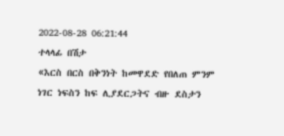2022-08-28 06:21:44
ተላላፊ በሽታ
«እርስ በርስ በቅንነት ከመዋደድ የበለጠ ምንም ነገር ነፍስን ከፍ ሊያደርጋትና ብዙ ደስታን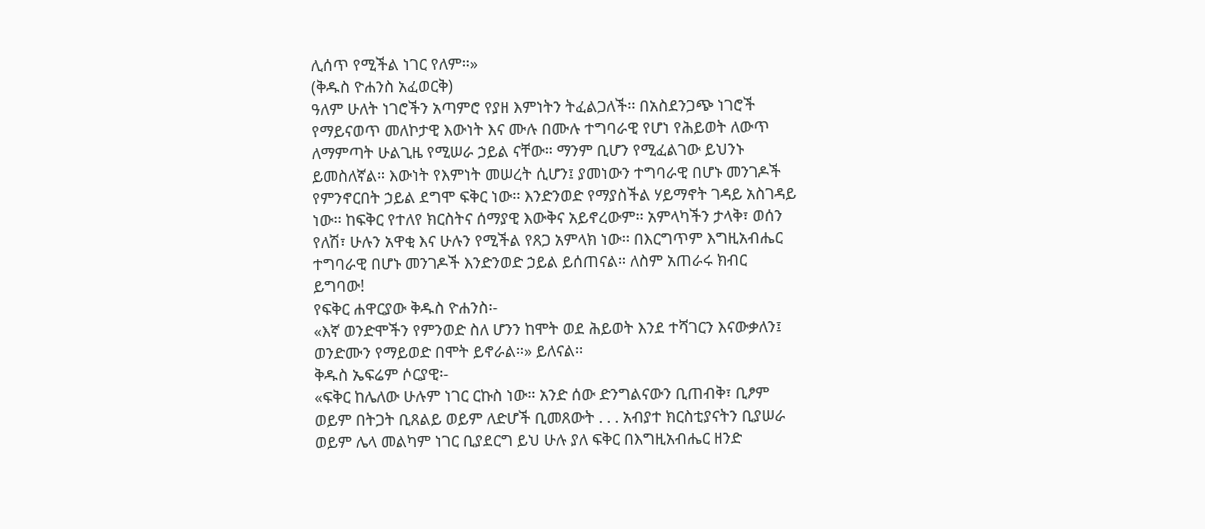ሊሰጥ የሚችል ነገር የለም።»
(ቅዱስ ዮሐንስ አፈወርቅ)
ዓለም ሁለት ነገሮችን አጣምሮ የያዘ እምነትን ትፈልጋለች፡፡ በአስደንጋጭ ነገሮች የማይናወጥ መለኮታዊ እውነት እና ሙሉ በሙሉ ተግባራዊ የሆነ የሕይወት ለውጥ ለማምጣት ሁልጊዜ የሚሠራ ኃይል ናቸው። ማንም ቢሆን የሚፈልገው ይህንኑ ይመስለኛል። እውነት የእምነት መሠረት ሲሆን፤ ያመነውን ተግባራዊ በሆኑ መንገዶች የምንኖርበት ኃይል ደግሞ ፍቅር ነው፡፡ እንድንወድ የማያስችል ሃይማኖት ገዳይ አስገዳይ ነው፡፡ ከፍቅር የተለየ ክርስትና ሰማያዊ እውቅና አይኖረውም፡፡ አምላካችን ታላቅ፣ ወሰን የለሽ፣ ሁሉን አዋቂ እና ሁሉን የሚችል የጸጋ አምላክ ነው፡፡ በእርግጥም እግዚአብሔር ተግባራዊ በሆኑ መንገዶች እንድንወድ ኃይል ይሰጠናል። ለስም አጠራሩ ክብር ይግባው!
የፍቅር ሐዋርያው ቅዱስ ዮሐንስ፡-
«እኛ ወንድሞችን የምንወድ ስለ ሆንን ከሞት ወደ ሕይወት እንደ ተሻገርን እናውቃለን፤ ወንድሙን የማይወድ በሞት ይኖራል።» ይለናል፡፡
ቅዱስ ኤፍሬም ሶርያዊ፡-
«ፍቅር ከሌለው ሁሉም ነገር ርኩስ ነው። አንድ ሰው ድንግልናውን ቢጠብቅ፣ ቢፆም ወይም በትጋት ቢጸልይ ወይም ለድሆች ቢመጸውት . . . አብያተ ክርስቲያናትን ቢያሠራ ወይም ሌላ መልካም ነገር ቢያደርግ ይህ ሁሉ ያለ ፍቅር በእግዚአብሔር ዘንድ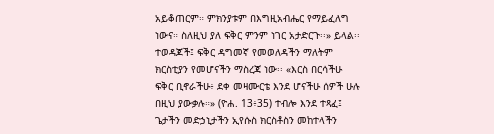አይቆጠርም። ምክንያቱም በእግዚአብሔር የማይፈለግ ነውና። ስለዚህ ያለ ፍቅር ምንም ነገር አታድርጉ፡፡» ይላል፡፡
ተወዳጆች፤ ፍቅር ዳግመኛ የመወለዳችን ማለትም ክርስቲያን የመሆናችን ማስረጃ ነው፡፡ «እርስ በርሳችሁ ፍቅር ቢኖራችሁ፥ ደቀ መዛሙርቴ እንደ ሆናችሁ ሰዎች ሁሉ በዚህ ያውቃሉ።» (ዮሐ. 13፥35) ተብሎ እንደ ተጻፈ፤ ጌታችን መድኃኒታችን ኢየሱስ ክርስቶስን መከተላችን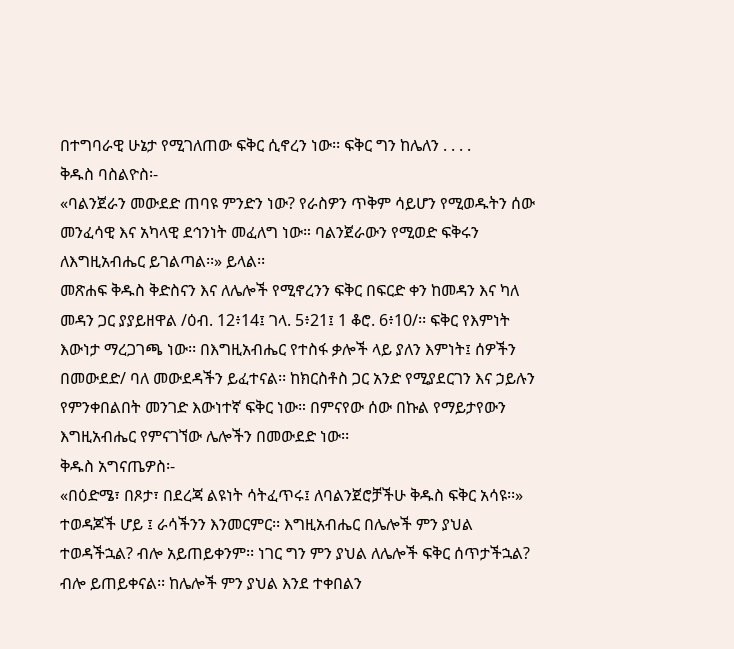በተግባራዊ ሁኔታ የሚገለጠው ፍቅር ሲኖረን ነው፡፡ ፍቅር ግን ከሌለን . . . .
ቅዱስ ባስልዮስ፡-
«ባልንጀራን መውደድ ጠባዩ ምንድን ነው? የራስዎን ጥቅም ሳይሆን የሚወዱትን ሰው መንፈሳዊ እና አካላዊ ደኅንነት መፈለግ ነው። ባልንጀራውን የሚወድ ፍቅሩን ለእግዚአብሔር ይገልጣል፡፡» ይላል፡፡
መጽሐፍ ቅዱስ ቅድስናን እና ለሌሎች የሚኖረንን ፍቅር በፍርድ ቀን ከመዳን እና ካለ መዳን ጋር ያያይዘዋል /ዕብ. 12፥14፤ ገላ. 5፥21፤ 1 ቆሮ. 6፥10/፡፡ ፍቅር የእምነት እውነታ ማረጋገጫ ነው፡፡ በእግዚአብሔር የተስፋ ቃሎች ላይ ያለን እምነት፤ ሰዎችን በመውደድ/ ባለ መውደዳችን ይፈተናል፡፡ ከክርስቶስ ጋር አንድ የሚያደርገን እና ኃይሉን የምንቀበልበት መንገድ እውነተኛ ፍቅር ነው። በምናየው ሰው በኩል የማይታየውን እግዚአብሔር የምናገኘው ሌሎችን በመውደድ ነው፡፡
ቅዱስ አግናጤዎስ፡-
«በዕድሜ፣ በጾታ፣ በደረጃ ልዩነት ሳትፈጥሩ፤ ለባልንጀሮቻችሁ ቅዱስ ፍቅር አሳዩ፡፡»
ተወዳጆች ሆይ ፤ ራሳችንን እንመርምር፡፡ እግዚአብሔር በሌሎች ምን ያህል ተወዳችኋል? ብሎ አይጠይቀንም፡፡ ነገር ግን ምን ያህል ለሌሎች ፍቅር ሰጥታችኋል? ብሎ ይጠይቀናል፡፡ ከሌሎች ምን ያህል እንደ ተቀበልን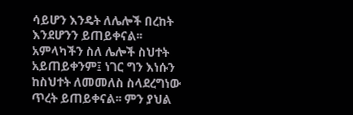ሳይሆን እንዴት ለሌሎች በረከት እንደሆንን ይጠይቀናል፡፡ አምላካችን ስለ ሌሎች ስህተት አይጠይቀንም፤ ነገር ግን እነሱን ከስህተት ለመመለስ ስላደረግነው ጥረት ይጠይቀናል፡፡ ምን ያህል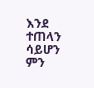እንደ ተጠላን ሳይሆን ምን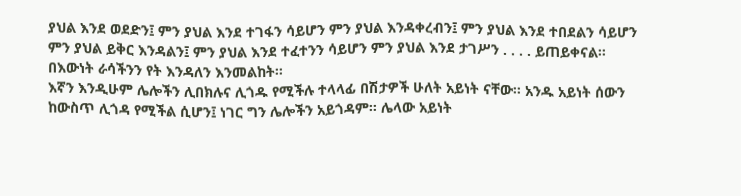ያህል እንደ ወደድን፤ ምን ያህል እንደ ተገፋን ሳይሆን ምን ያህል እንዳቀረብን፤ ምን ያህል እንደ ተበደልን ሳይሆን ምን ያህል ይቅር እንዳልን፤ ምን ያህል እንደ ተፈተንን ሳይሆን ምን ያህል እንደ ታገሥን . . . . ይጠይቀናል፡፡ በእውነት ራሳችንን የት እንዳለን እንመልከት፡፡
እኛን እንዲሁም ሌሎችን ሊበክሉና ሊጎዱ የሚችሉ ተላላፊ በሽታዎች ሁለት አይነት ናቸው፡፡ አንዱ አይነት ሰውን ከውስጥ ሊጎዳ የሚችል ሲሆን፤ ነገር ግን ሌሎችን አይጎዳም፡፡ ሌላው አይነት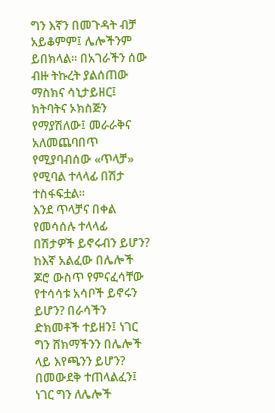ግን እኛን በመጉዳት ብቻ አይቆምም፤ ሌሎችንም ይበክላል። በአገራችን ሰው ብዙ ትኩረት ያልሰጠው ማስክና ሳኒታይዘር፤ ክትባትና ኦክስጅን የማያሽለው፤ መራራቅና አለመጨባበጥ የሚያባብሰው «ጥላቻ» የሚባል ተላላፊ በሽታ ተስፋፍቷል፡፡
እንደ ጥላቻና በቀል የመሳሰሉ ተላላፊ በሽታዎች ይኖሩብን ይሆን? ከእኛ አልፈው በሌሎች ጆሮ ውስጥ የምናፈሳቸው የተሳሳቱ አሳቦች ይኖሩን ይሆን? በራሳችን ድክመቶች ተይዘን፤ ነገር ግን ሸክማችንን በሌሎች ላይ እየጫንን ይሆን? በመውደቅ ተጠላልፈን፤ ነገር ግን ለሌሎች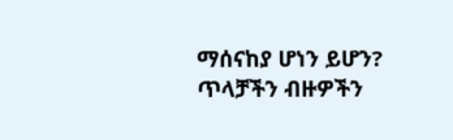ማሰናከያ ሆነን ይሆን? ጥላቻችን ብዙዎችን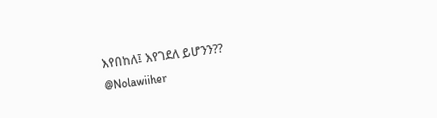እየበከለ፤ እየገደለ ይሆንን??
@Nolawiiher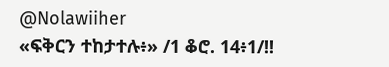@Nolawiiher
«ፍቅርን ተከታተሉ፥» /1 ቆሮ. 14፥1/!!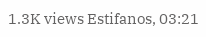1.3K views Estifanos, 03:21